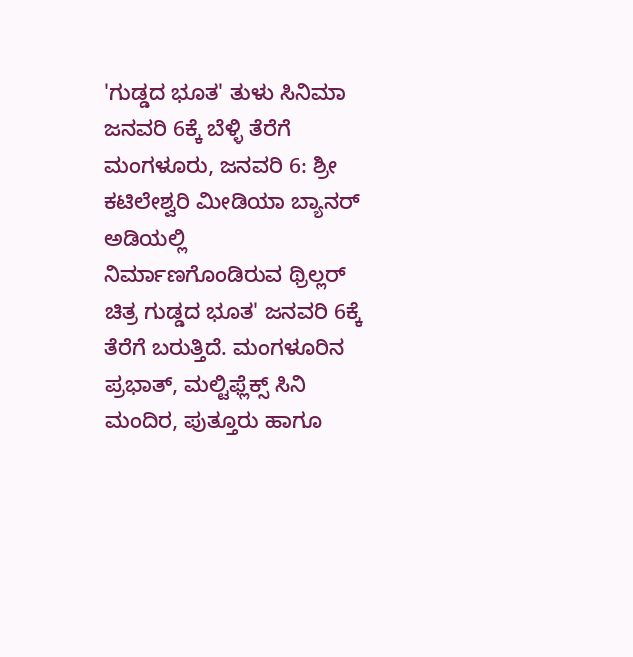'ಗುಡ್ಡದ ಭೂತ' ತುಳು ಸಿನಿಮಾ ಜನವರಿ 6ಕ್ಕೆ ಬೆಳ್ಳಿ ತೆರೆಗೆ
ಮಂಗಳೂರು, ಜನವರಿ 6: ಶ್ರೀ ಕಟಿಲೇಶ್ವರಿ ಮೀಡಿಯಾ ಬ್ಯಾನರ್ ಅಡಿಯಲ್ಲಿ ನಿರ್ಮಾಣಗೊಂಡಿರುವ ಥ್ರಿಲ್ಲರ್ ಚಿತ್ರ ಗುಡ್ಡದ ಭೂತ' ಜನವರಿ 6ಕ್ಕೆ ತೆರೆಗೆ ಬರುತ್ತಿದೆ. ಮಂಗಳೂರಿನ ಪ್ರಭಾತ್, ಮಲ್ಟಿಫ್ಲೆಕ್ಸ್ ಸಿನಿ ಮಂದಿರ, ಪುತ್ತೂರು ಹಾಗೂ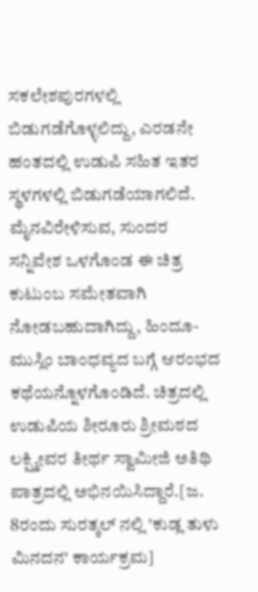ಸಕಲೇಶಪುರಗಳಲ್ಲಿ ಬಿಡುಗಡೆಗೊಳ್ಳಲಿದ್ದು, ಎರಡನೇ ಹಂತದಲ್ಲಿ ಉಡುಪಿ ಸಹಿತ ಇತರ ಸ್ಥಳಗಳಲ್ಲಿ ಬಿಡುಗಡೆಯಾಗಲಿದೆ.
ಮೈನವಿರೇಳಿಸುವ, ಸುಂದರ ಸನ್ನಿವೇಶ ಒಳಗೊಂಡ ಈ ಚಿತ್ರ ಕುಟುಂಬ ಸಮೇತವಾಗಿ ನೋಡಬಹುದಾಗಿದ್ದು, ಹಿಂದೂ-ಮುಸ್ಲಿಂ ಬಾಂಧವ್ಯದ ಬಗ್ಗೆ ಆರಂಭದ ಕಥೆಯನ್ನೊಳಗೊಂಡಿದೆ. ಚಿತ್ರದಲ್ಲಿ ಉಡುಪಿಯ ಶೀರೂರು ಶ್ರೀಮಠದ ಲಕ್ಷ್ಮೀವರ ತೀರ್ಥ ಸ್ವಾಮೀಜಿ ಅತಿಥಿ ಪಾತ್ರದಲ್ಲಿ ಅಭಿನಯಿಸಿದ್ದಾರೆ.[ಜ. 8ರಂದು ಸುರತ್ಕಲ್ ನಲ್ಲಿ 'ಕುಡ್ಲ ತುಳು ಮಿನದನ' ಕಾರ್ಯಕ್ರಮ]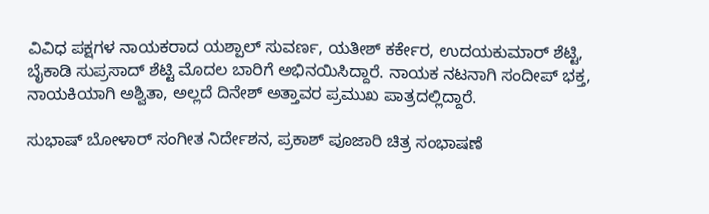ವಿವಿಧ ಪಕ್ಷಗಳ ನಾಯಕರಾದ ಯಶ್ಪಾಲ್ ಸುವರ್ಣ, ಯತೀಶ್ ಕರ್ಕೇರ, ಉದಯಕುಮಾರ್ ಶೆಟ್ಟಿ, ಬೈಕಾಡಿ ಸುಪ್ರಸಾದ್ ಶೆಟ್ಟಿ ಮೊದಲ ಬಾರಿಗೆ ಅಭಿನಯಿಸಿದ್ದಾರೆ. ನಾಯಕ ನಟನಾಗಿ ಸಂದೀಪ್ ಭಕ್ತ, ನಾಯಕಿಯಾಗಿ ಅಶ್ವಿತಾ, ಅಲ್ಲದೆ ದಿನೇಶ್ ಅತ್ತಾವರ ಪ್ರಮುಖ ಪಾತ್ರದಲ್ಲಿದ್ದಾರೆ.

ಸುಭಾಷ್ ಬೋಳಾರ್ ಸಂಗೀತ ನಿರ್ದೇಶನ, ಪ್ರಕಾಶ್ ಪೂಜಾರಿ ಚಿತ್ರ ಸಂಭಾಷಣೆ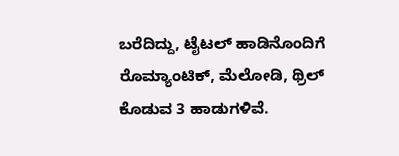ಬರೆದಿದ್ದು, ಟೈಟಲ್ ಹಾಡಿನೊಂದಿಗೆ ರೊಮ್ಯಾಂಟಿಕ್, ಮೆಲೋಡಿ, ಥ್ರಿಲ್ ಕೊಡುವ 3 ಹಾಡುಗಳಿವೆ.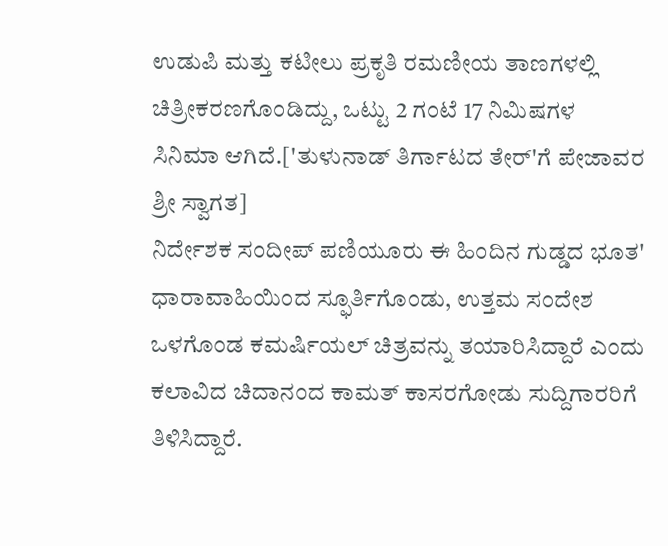ಉಡುಪಿ ಮತ್ತು ಕಟೀಲು ಪ್ರಕೃತಿ ರಮಣೀಯ ತಾಣಗಳಲ್ಲಿ ಚಿತ್ರೀಕರಣಗೊಂಡಿದ್ದು, ಒಟ್ಟು 2 ಗಂಟೆ 17 ನಿಮಿಷಗಳ ಸಿನಿಮಾ ಆಗಿದೆ.['ತುಳುನಾಡ್ ತಿರ್ಗಾಟದ ತೇರ್'ಗೆ ಪೇಜಾವರ ಶ್ರೀ ಸ್ವಾಗತ]
ನಿರ್ದೇಶಕ ಸಂದೀಪ್ ಪಣಿಯೂರು ಈ ಹಿಂದಿನ ಗುಡ್ಡದ ಭೂತ' ಧಾರಾವಾಹಿಯಿಂದ ಸ್ಫೂರ್ತಿಗೊಂಡು, ಉತ್ತಮ ಸಂದೇಶ ಒಳಗೊಂಡ ಕಮರ್ಷಿಯಲ್ ಚಿತ್ರವನ್ನು ತಯಾರಿಸಿದ್ದಾರೆ ಎಂದು ಕಲಾವಿದ ಚಿದಾನಂದ ಕಾಮತ್ ಕಾಸರಗೋಡು ಸುದ್ದಿಗಾರರಿಗೆ ತಿಳಿಸಿದ್ದಾರೆ.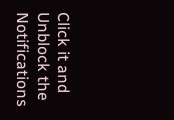Click it and Unblock the Notifications